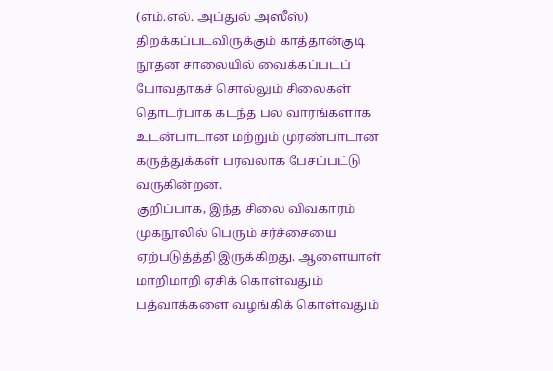(எம்.எல். அப்துல் அஸீஸ்)
திறக்கப்படவிருக்கும் காத்தான்குடி நூதன சாலையில் வைக்கப்படப் போவதாகச் சொல்லும் சிலைகள் தொடர்பாக கடந்த பல வாரங்களாக உடன்பாடான மற்றும் முரண்பாடான கருத்துக்கள் பரவலாக பேசப்பட்டு வருகின்றன.
குறிப்பாக, இந்த சிலை விவகாரம் முகநூலில் பெரும் சர்ச்சையை ஏற்படுத்த்தி இருக்கிறது. ஆளையாள் மாறிமாறி ஏசிக் கொள்வதும் பத்வாக்களை வழங்கிக் கொள்வதும்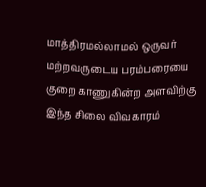மாத்திரமல்லாமல் ஒருவர் மற்றவருடைய பரம்பரையை குறை காணுகின்ற அளவிற்கு இந்த சிலை விவகாரம்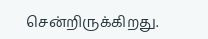சென்றிருக்கிறது.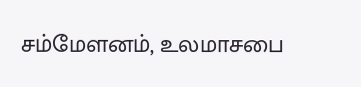சம்மேளனம், உலமாசபை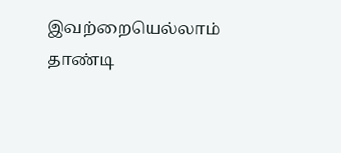இவற்றையெல்லாம் தாண்டி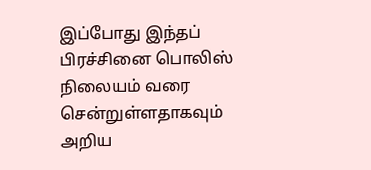இப்போது இந்தப் பிரச்சினை பொலிஸ் நிலையம் வரை சென்றுள்ளதாகவும் அறிய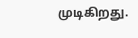முடிகிறது.